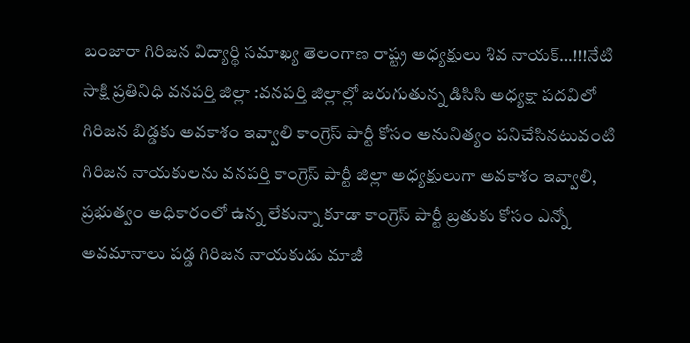బంజారా గిరిజన విద్యార్థి సమాఖ్య తెలంగాణ రాష్ట్ర అధ్యక్షులు శివ నాయక్…!!!నేటి సాక్షి ప్రతినిధి వనపర్తి జిల్లా :వనపర్తి జిల్లాల్లో జరుగుతున్న డిసిసి అధ్యక్షా పదవిలో గిరిజన బిడ్డకు అవకాశం ఇవ్వాలి కాంగ్రెస్ పార్టీ కోసం అనునిత్యం పనిచేసినటువంటి గిరిజన నాయకులను వనపర్తి కాంగ్రెస్ పార్టీ జిల్లా అధ్యక్షులుగా అవకాశం ఇవ్వాలి, ప్రభుత్వం అధికారంలో ఉన్న లేకున్నా కూడా కాంగ్రెస్ పార్టీ బ్రతుకు కోసం ఎన్నో అవమానాలు పడ్డ గిరిజన నాయకుడు మాజీ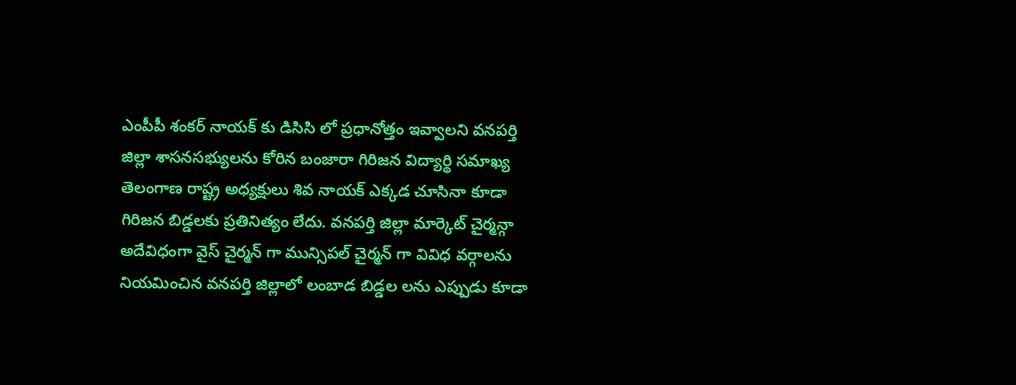ఎంపీపీ శంకర్ నాయక్ కు డిసిసి లో ప్రధానోత్తం ఇవ్వాలని వనపర్తి జిల్లా శాసనసభ్యులను కోరిన బంజారా గిరిజన విద్యార్థి సమాఖ్య తెలంగాణ రాష్ట్ర అధ్యక్షులు శివ నాయక్ ఎక్కడ చూసినా కూడా గిరిజన బిడ్డలకు ప్రతినిత్యం లేదు. వనపర్తి జిల్లా మార్కెట్ చైర్మన్గా అదేవిధంగా వైస్ చైర్మన్ గా మున్సిపల్ చైర్మన్ గా వివిధ వర్గాలను నియమించిన వనపర్తి జిల్లాలో లంబాడ బిడ్డల లను ఎప్పుడు కూడా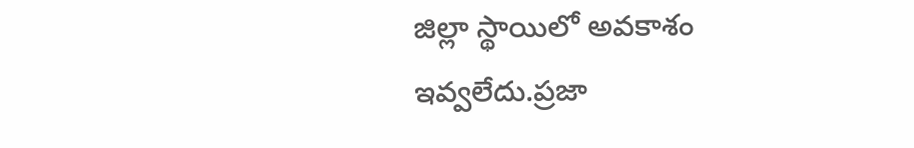జిల్లా స్థాయిలో అవకాశం ఇవ్వలేదు.ప్రజా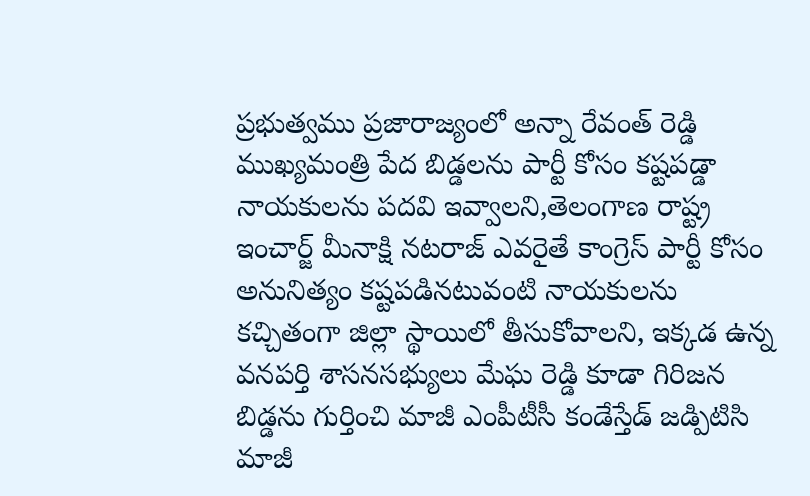ప్రభుత్వము ప్రజారాజ్యంలో అన్నా రేవంత్ రెడ్డి ముఖ్యమంత్రి పేద బిడ్డలను పార్టీ కోసం కష్టపడ్డా నాయకులను పదవి ఇవ్వాలని,తెలంగాణ రాష్ట్ర ఇంచార్జ్ మీనాక్షి నటరాజ్ ఎవరైతే కాంగ్రెస్ పార్టీ కోసం అనునిత్యం కష్టపడినటువంటి నాయకులను కచ్చితంగా జిల్లా స్థాయిలో తీసుకోవాలని, ఇక్కడ ఉన్న వనపర్తి శాసనసభ్యులు మేఘ రెడ్డి కూడా గిరిజన బిడ్డను గుర్తించి మాజీ ఎంపీటీసీ కండేస్తేడ్ జడ్పిటిసి మాజీ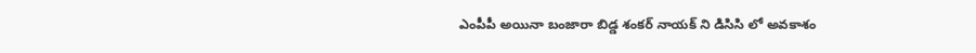ఎంపీపీ అయినా బంజారా బిడ్డ శంకర్ నాయక్ ని డిసిసి లో అవకాశం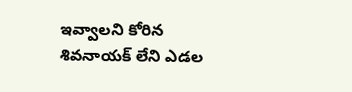ఇవ్వాలని కోరిన శివనాయక్ లేని ఎడల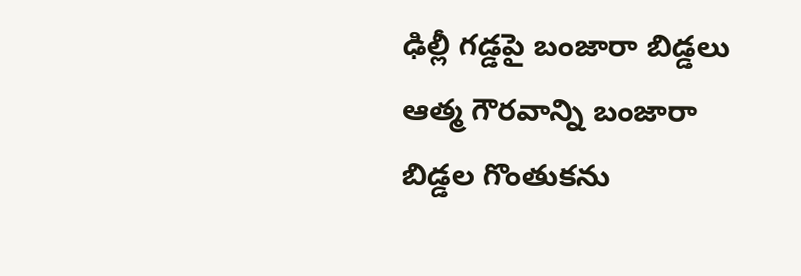ఢిల్లీ గడ్డపై బంజారా బిడ్డలు ఆత్మ గౌరవాన్ని బంజారా బిడ్డల గొంతుకను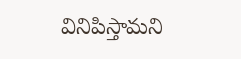వినిపిస్తామని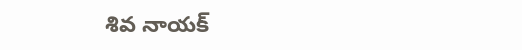శివ నాయక్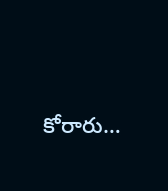కోరారు…